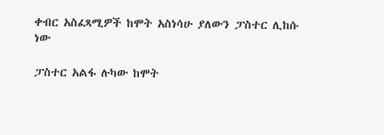ቀብር አስፈጻሚዎች ከሞት አስነሳሁ ያለውን ፓስተር ሊከሱ ነው

ፓስተር አልፋ ሉካው ከሞት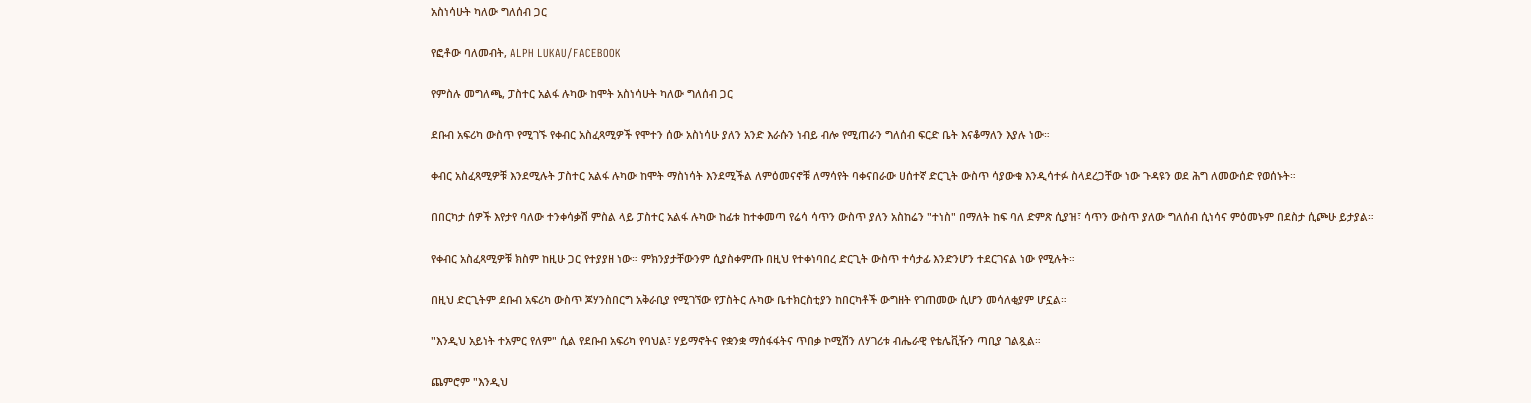አስነሳሁት ካለው ግለሰብ ጋር

የፎቶው ባለመብት, ALPH LUKAU/FACEBOOK

የምስሉ መግለጫ, ፓስተር አልፋ ሉካው ከሞት አስነሳሁት ካለው ግለሰብ ጋር

ደቡብ አፍሪካ ውስጥ የሚገኙ የቀብር አስፈጻሚዎች የሞተን ሰው አስነሳሁ ያለን አንድ እራሱን ነብይ ብሎ የሚጠራን ግለሰብ ፍርድ ቤት እናቆማለን እያሉ ነው።

ቀብር አስፈጻሚዎቹ እንደሚሉት ፓስተር አልፋ ሉካው ከሞት ማስነሳት እንደሚችል ለምዕመናኖቹ ለማሳየት ባቀናበራው ሀሰተኛ ድርጊት ውስጥ ሳያውቁ እንዲሳተፉ ስላደረጋቸው ነው ጉዳዩን ወደ ሕግ ለመውሰድ የወሰኑት።

በበርካታ ሰዎች እየታየ ባለው ተንቀሳቃሽ ምስል ላይ ፓስተር አልፋ ሉካው ከፊቱ ከተቀመጣ የሬሳ ሳጥን ውስጥ ያለን አስከሬን "ተነስ" በማለት ከፍ ባለ ድምጽ ሲያዝ፣ ሳጥን ውስጥ ያለው ግለሰብ ሲነሳና ምዕመኑም በደስታ ሲጮሁ ይታያል።

የቀብር አስፈጻሚዎቹ ክስም ከዚሁ ጋር የተያያዘ ነው። ምክንያታቸውንም ሲያስቀምጡ በዚህ የተቀነባበረ ድርጊት ውስጥ ተሳታፊ እንድንሆን ተደርገናል ነው የሚሉት።

በዚህ ድርጊትም ደቡብ አፍሪካ ውስጥ ጆሃንስበርግ አቅራቢያ የሚገኘው የፓስትር ሉካው ቤተክርስቲያን ከበርካቶች ውግዘት የገጠመው ሲሆን መሳለቂያም ሆኗል።

"እንዲህ አይነት ተአምር የለም" ሲል የደቡብ አፍሪካ የባህል፣ ሃይማኖትና የቋንቋ ማሰፋፋትና ጥበቃ ኮሚሽን ለሃገሪቱ ብሔራዊ የቴሌቪዥን ጣቢያ ገልጿል።

ጨምሮም "እንዲህ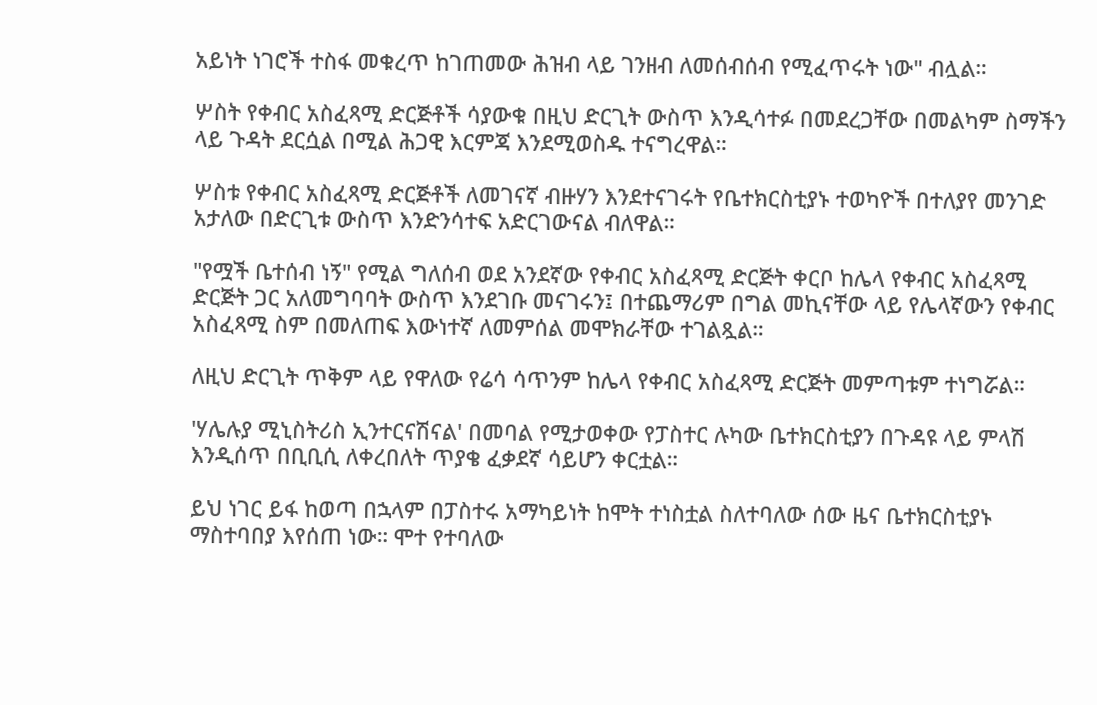አይነት ነገሮች ተስፋ መቁረጥ ከገጠመው ሕዝብ ላይ ገንዘብ ለመሰብሰብ የሚፈጥሩት ነው" ብሏል።

ሦስት የቀብር አስፈጻሚ ድርጅቶች ሳያውቁ በዚህ ድርጊት ውስጥ እንዲሳተፉ በመደረጋቸው በመልካም ስማችን ላይ ጉዳት ደርሷል በሚል ሕጋዊ እርምጃ እንደሚወስዱ ተናግረዋል።

ሦስቱ የቀብር አስፈጻሚ ድርጅቶች ለመገናኛ ብዙሃን እንደተናገሩት የቤተክርስቲያኑ ተወካዮች በተለያየ መንገድ አታለው በድርጊቱ ውስጥ እንድንሳተፍ አድርገውናል ብለዋል።

"የሟች ቤተሰብ ነኝ" የሚል ግለሰብ ወደ አንደኛው የቀብር አስፈጻሚ ድርጅት ቀርቦ ከሌላ የቀብር አስፈጻሚ ድርጅት ጋር አለመግባባት ውስጥ እንደገቡ መናገሩን፤ በተጨማሪም በግል መኪናቸው ላይ የሌላኛውን የቀብር አስፈጻሚ ስም በመለጠፍ እውነተኛ ለመምሰል መሞክራቸው ተገልጿል።

ለዚህ ድርጊት ጥቅም ላይ የዋለው የሬሳ ሳጥንም ከሌላ የቀብር አስፈጻሚ ድርጅት መምጣቱም ተነግሯል።

'ሃሌሉያ ሚኒስትሪስ ኢንተርናሽናል' በመባል የሚታወቀው የፓስተር ሉካው ቤተክርስቲያን በጉዳዩ ላይ ምላሽ እንዲሰጥ በቢቢሲ ለቀረበለት ጥያቄ ፈቃደኛ ሳይሆን ቀርቷል።

ይህ ነገር ይፋ ከወጣ በኋላም በፓስተሩ አማካይነት ከሞት ተነስቷል ስለተባለው ሰው ዜና ቤተክርስቲያኑ ማስተባበያ እየሰጠ ነው። ሞተ የተባለው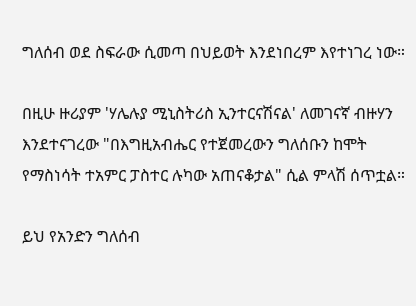ግለሰብ ወደ ስፍራው ሲመጣ በህይወት እንደነበረም እየተነገረ ነው።

በዚሁ ዙሪያም 'ሃሌሉያ ሚኒስትሪስ ኢንተርናሽናል' ለመገናኛ ብዙሃን እንደተናገረው "በእግዚአብሔር የተጀመረውን ግለሰቡን ከሞት የማስነሳት ተአምር ፓስተር ሉካው አጠናቆታል" ሲል ምላሽ ሰጥቷል።

ይህ የአንድን ግለሰብ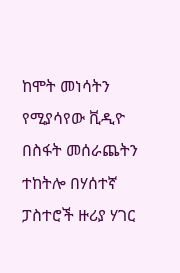ከሞት መነሳትን የሚያሳየው ቪዲዮ በስፋት መሰራጨትን ተከትሎ በሃሰተኛ ፓስተሮች ዙሪያ ሃገር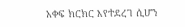አቀፍ ክርክር እየተደረገ ሲሆን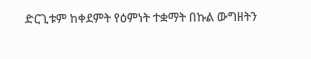ድርጊቱም ከቀደምት የዕምነት ተቋማት በኩል ውግዘትን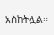አስከትሏል።